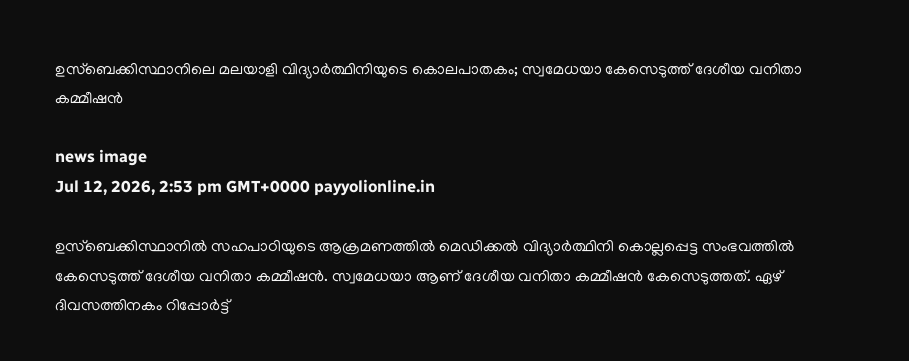ഉസ്‌ബെക്കിസ്ഥാനിലെ മലയാളി വിദ്യാര്‍ത്ഥിനിയുടെ കൊലപാതകം; സ്വമേധയാ കേസെടുത്ത് ദേശീയ വനിതാ കമ്മീഷന്‍

news image
Jul 12, 2026, 2:53 pm GMT+0000 payyolionline.in

ഉസ്‌ബെക്കിസ്ഥാനില്‍ സഹപാഠിയുടെ ആക്രമണത്തില്‍ മെഡിക്കല്‍ വിദ്യാര്‍ത്ഥിനി കൊല്ലപ്പെട്ട സംഭവത്തില്‍ കേസെടുത്ത് ദേശീയ വനിതാ കമ്മീഷന്‍. സ്വമേധയാ ആണ് ദേശീയ വനിതാ കമ്മീഷന്‍ കേസെടുത്തത്. ഏഴ് ദിവസത്തിനകം റിപ്പോര്‍ട്ട്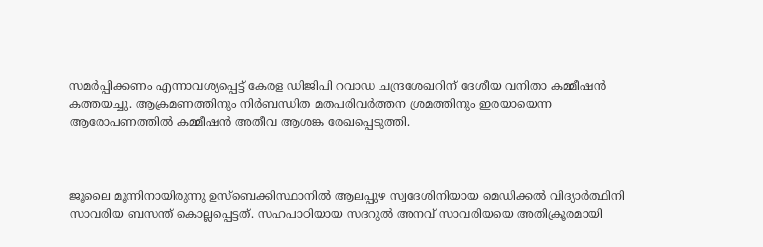സമര്‍പ്പിക്കണം എന്നാവശ്യപ്പെട്ട് കേരള ഡിജിപി റവാഡ ചന്ദ്രശേഖറിന് ദേശീയ വനിതാ കമ്മീഷന്‍ കത്തയച്ചു. ആക്രമണത്തിനും നിര്‍ബന്ധിത മതപരിവര്‍ത്തന ശ്രമത്തിനും ഇരയായെന്ന ആരോപണത്തില്‍ കമ്മീഷന്‍ അതീവ ആശങ്ക രേഖപ്പെടുത്തി.



ജൂലൈ മൂന്നിനായിരുന്നു ഉസ്‌ബെക്കിസ്ഥാനില്‍ ആലപ്പുഴ സ്വദേശിനിയായ മെഡിക്കല്‍ വിദ്യാര്‍ത്ഥിനി സാവരിയ ബസന്ത് കൊല്ലപ്പെട്ടത്. സഹപാഠിയായ സദറുല്‍ അനവ് സാവരിയയെ അതിക്രൂരമായി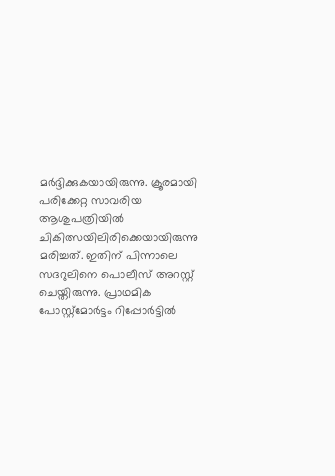മര്‍ദ്ദിക്കുകയായിരുന്നു. ക്രൂരമായി പരിക്കേറ്റ സാവരിയ ആശുപത്രിയില്‍ ചികിത്സയിലിരിക്കെയായിരുന്നു മരിച്ചത്. ഇതിന് പിന്നാലെ സദറുലിനെ പൊലീസ് അറസ്റ്റ് ചെയ്തിരുന്നു. പ്രാഥമിക പോസ്റ്റ്‌മോര്‍ട്ടം റിപ്പോര്‍ട്ടില്‍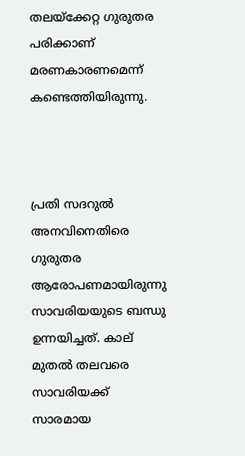തലയ്‌ക്കേറ്റ ഗുരുതര പരിക്കാണ് മരണകാരണമെന്ന് കണ്ടെത്തിയിരുന്നു.



പ്രതി സദറുല്‍ അനവിനെതിരെ ഗുരുതര ആരോപണമായിരുന്നു സാവരിയയുടെ ബന്ധു ഉന്നയിച്ചത്. കാല് മുതല്‍ തലവരെ സാവരിയക്ക് സാരമായ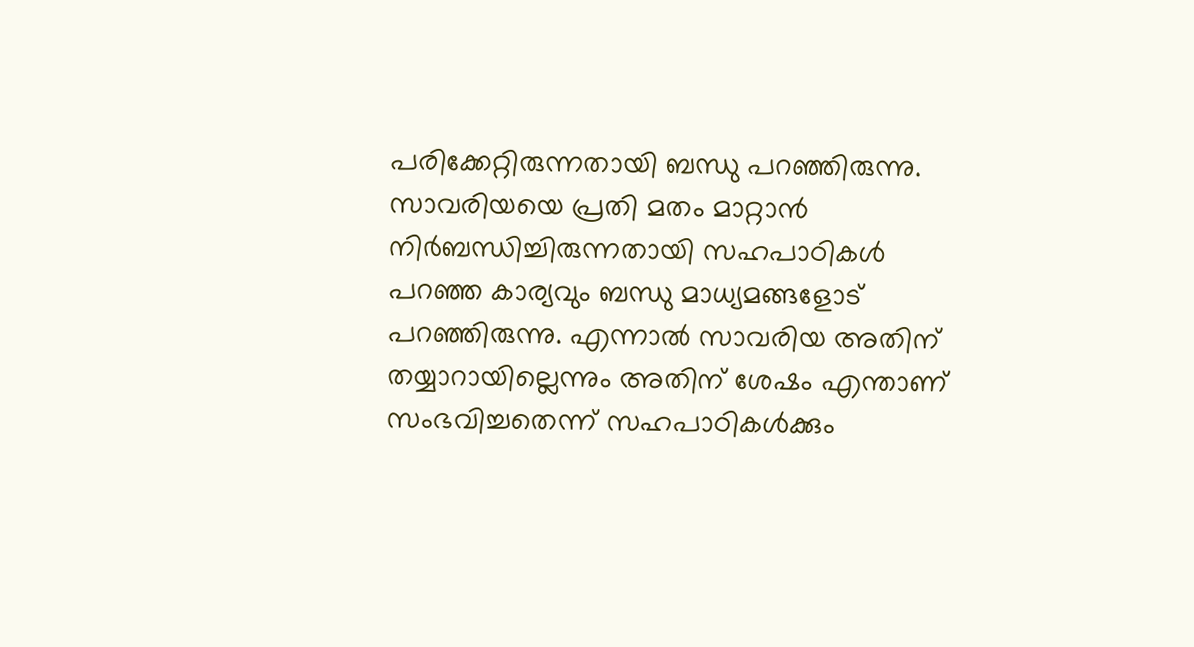പരിക്കേറ്റിരുന്നതായി ബന്ധു പറഞ്ഞിരുന്നു. സാവരിയയെ പ്രതി മതം മാറ്റാന്‍ നിര്‍ബന്ധിച്ചിരുന്നതായി സഹപാഠികള്‍ പറഞ്ഞ കാര്യവും ബന്ധു മാധ്യമങ്ങളോട് പറഞ്ഞിരുന്നു. എന്നാല്‍ സാവരിയ അതിന് തയ്യാറായില്ലെന്നും അതിന് ശേഷം എന്താണ് സംഭവിച്ചതെന്ന് സഹപാഠികള്‍ക്കും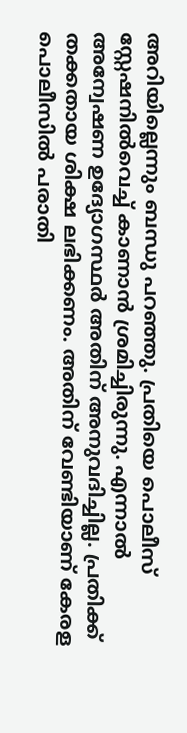അറിയില്ലെന്നും ബന്ധു പറഞ്ഞു. പ്രതിയെ പൊലീസ് സ്റ്റേഷനില്‍വെച്ച് കാണാന്‍ ശ്രമിച്ചിരുന്നു. എന്നാല്‍ അന്വേഷണ ഉദ്യോഗസ്ഥര്‍ അതിന് അനുവദിച്ചില്ല. പ്രതിക്ക് തക്കതായ ശിക്ഷ ലഭിക്കണം. അതിന് വേണ്ടിയാണ് കേരള പൊലീസില്‍ പരാതി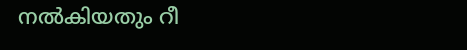നല്‍കിയതും റീ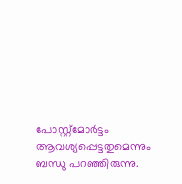പോസ്റ്റ്‌മോര്‍ട്ടം ആവശ്യപ്പെട്ടതുമെന്നും ബന്ധു പറഞ്ഞിരുന്നു.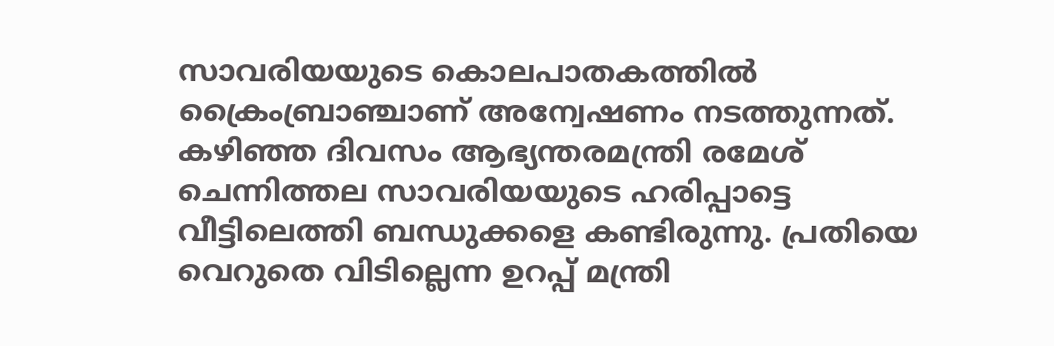സാവരിയയുടെ കൊലപാതകത്തില്‍ ക്രൈംബ്രാഞ്ചാണ് അന്വേഷണം നടത്തുന്നത്. കഴിഞ്ഞ ദിവസം ആഭ്യന്തരമന്ത്രി രമേശ് ചെന്നിത്തല സാവരിയയുടെ ഹരിപ്പാട്ടെ വീട്ടിലെത്തി ബന്ധുക്കളെ കണ്ടിരുന്നു. പ്രതിയെ വെറുതെ വിടില്ലെന്ന ഉറപ്പ് മന്ത്രി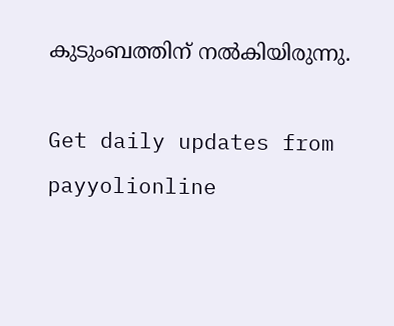കുടുംബത്തിന് നല്‍കിയിരുന്നു.

Get daily updates from payyolionline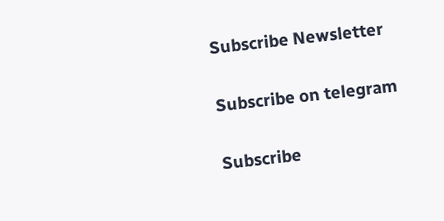Subscribe Newsletter

Subscribe on telegram

Subscribe